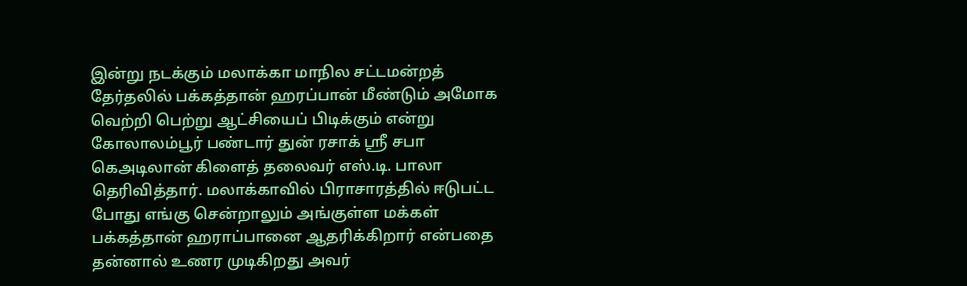இன்று நடக்கும் மலாக்கா மாநில சட்டமன்றத் தேர்தலில் பக்கத்தான் ஹரப்பான் மீண்டும் அமோக வெற்றி பெற்று ஆட்சியைப் பிடிக்கும் என்று கோலாலம்பூர் பண்டார் துன் ரசாக் ஸ்ரீ சபா கெஅடிலான் கிளைத் தலைவர் எஸ்.டி. பாலா தெரிவித்தார். மலாக்காவில் பிராசாரத்தில் ஈடுபட்ட போது எங்கு சென்றாலும் அங்குள்ள மக்கள் பக்கத்தான் ஹராப்பானை ஆதரிக்கிறார் என்பதை தன்னால் உணர முடிகிறது அவர்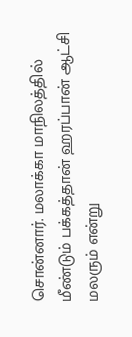சொன்னார். மலாக்கா மாநிலத்தில் மீண்டும் பக்கத்தான் ஹரப்பான் ஆட்சி மலரும் என்று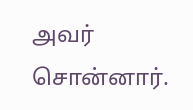அவர் சொன்னார்.